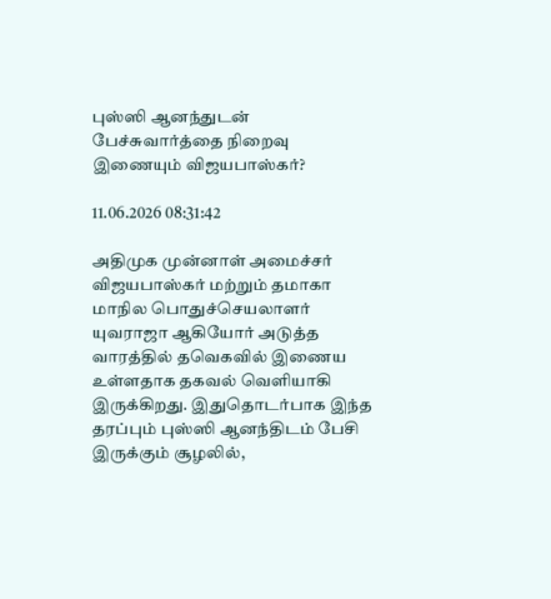புஸ்ஸி ஆனந்துடன் பேச்சுவார்த்தை நிறைவு இணையும் விஜயபாஸ்கர்?

11.06.2026 08:31:42

அதிமுக முன்னாள் அமைச்சர் விஜயபாஸ்கர் மற்றும் தமாகா மாநில பொதுச்செயலாளர் யுவராஜா ஆகியோர் அடுத்த வாரத்தில் தவெகவில் இணைய உள்ளதாக தகவல் வெளியாகி இருக்கிறது. இதுதொடர்பாக இந்த தரப்பும் புஸ்ஸி ஆனந்திடம் பேசி இருக்கும் சூழலில்,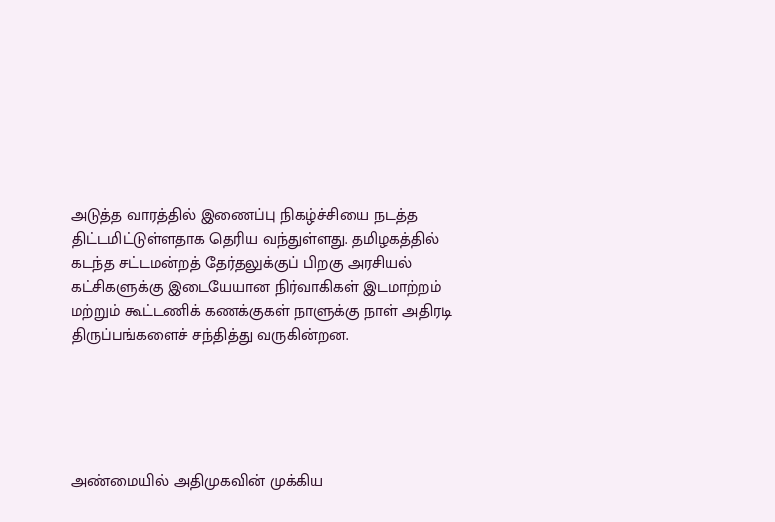அடுத்த வாரத்தில் இணைப்பு நிகழ்ச்சியை நடத்த திட்டமிட்டுள்ளதாக தெரிய வந்துள்ளது. தமிழகத்தில் கடந்த சட்டமன்றத் தேர்தலுக்குப் பிறகு அரசியல் கட்சிகளுக்கு இடையேயான நிர்வாகிகள் இடமாற்றம் மற்றும் கூட்டணிக் கணக்குகள் நாளுக்கு நாள் அதிரடி திருப்பங்களைச் சந்தித்து வருகின்றன.





அண்மையில் அதிமுகவின் முக்கிய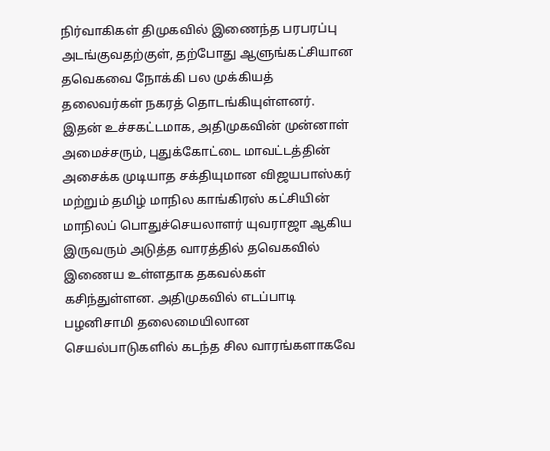நிர்வாகிகள் திமுகவில் இணைந்த பரபரப்பு அடங்குவதற்குள், தற்போது ஆளுங்கட்சியான தவெகவை நோக்கி பல முக்கியத் தலைவர்கள் நகரத் தொடங்கியுள்ளனர். இதன் உச்சகட்டமாக, அதிமுகவின் முன்னாள் அமைச்சரும், புதுக்கோட்டை மாவட்டத்தின் அசைக்க முடியாத சக்தியுமான விஜயபாஸ்கர் மற்றும் தமிழ் மாநில காங்கிரஸ் கட்சியின் மாநிலப் பொதுச்செயலாளர் யுவராஜா ஆகிய இருவரும் அடுத்த வாரத்தில் தவெகவில் இணைய உள்ளதாக தகவல்கள் கசிந்துள்ளன. அதிமுகவில் எடப்பாடி பழனிசாமி தலைமையிலான செயல்பாடுகளில் கடந்த சில வாரங்களாகவே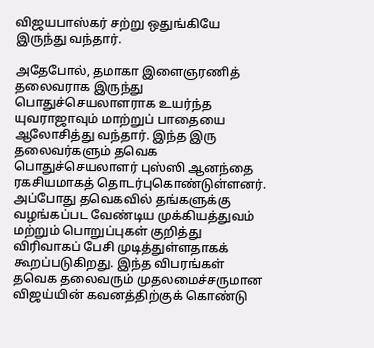விஜயபாஸ்கர் சற்று ஒதுங்கியே இருந்து வந்தார்.

அதேபோல், தமாகா இளைஞரணித் தலைவராக இருந்து பொதுச்செயலாளராக உயர்ந்த யுவராஜாவும் மாற்றுப் பாதையை ஆலோசித்து வந்தார். இந்த இரு தலைவர்களும் தவெக பொதுச்செயலாளர் புஸ்ஸி ஆனந்தை ரகசியமாகத் தொடர்புகொண்டுள்ளனர். அப்போது தவெகவில் தங்களுக்கு வழங்கப்பட வேண்டிய முக்கியத்துவம் மற்றும் பொறுப்புகள் குறித்து விரிவாகப் பேசி முடித்துள்ளதாகக் கூறப்படுகிறது. இந்த விபரங்கள் தவெக தலைவரும் முதலமைச்சருமான விஜய்யின் கவனத்திற்குக் கொண்டு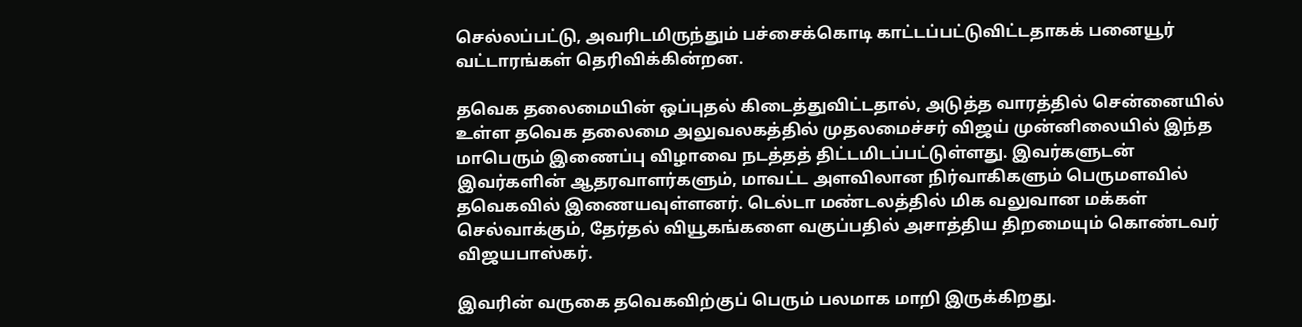செல்லப்பட்டு, அவரிடமிருந்தும் பச்சைக்கொடி காட்டப்பட்டுவிட்டதாகக் பனையூர் வட்டாரங்கள் தெரிவிக்கின்றன.

தவெக தலைமையின் ஒப்புதல் கிடைத்துவிட்டதால், அடுத்த வாரத்தில் சென்னையில் உள்ள தவெக தலைமை அலுவலகத்தில் முதலமைச்சர் விஜய் முன்னிலையில் இந்த மாபெரும் இணைப்பு விழாவை நடத்தத் திட்டமிடப்பட்டுள்ளது. இவர்களுடன் இவர்களின் ஆதரவாளர்களும், மாவட்ட அளவிலான நிர்வாகிகளும் பெருமளவில் தவெகவில் இணையவுள்ளனர். டெல்டா மண்டலத்தில் மிக வலுவான மக்கள் செல்வாக்கும், தேர்தல் வியூகங்களை வகுப்பதில் அசாத்திய திறமையும் கொண்டவர் விஜயபாஸ்கர்.

இவரின் வருகை தவெகவிற்குப் பெரும் பலமாக மாறி இருக்கிறது.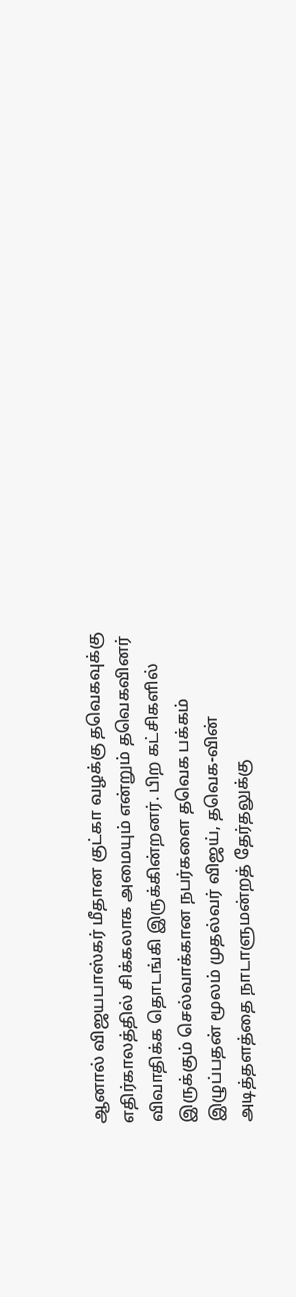ஆனால் விஜயபாஸ்கர் மீதான குட்கா வழக்கு தவெகவுக்கு எதிர்காலத்தில் சிக்கலாக அமையும் என்றும் தவெகவினர் விவாதிக்க தொடங்கி இருக்கின்றனர். பிற கட்சிகளில் இருக்கும் செல்வாக்கான நபர்களை தவெக பக்கம் இழுப்பதன் மூலம் முதல்வர் விஜய், தவெக-வின் அடித்தளத்தை நாடாளுமன்றத் தேர்தலுக்கு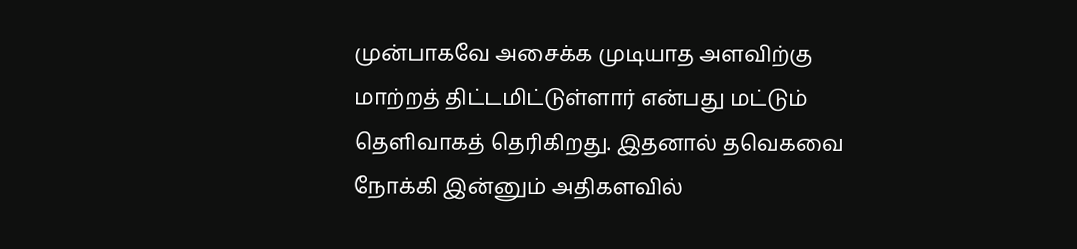முன்பாகவே அசைக்க முடியாத அளவிற்கு மாற்றத் திட்டமிட்டுள்ளார் என்பது மட்டும் தெளிவாகத் தெரிகிறது. இதனால் தவெகவை நோக்கி இன்னும் அதிகளவில்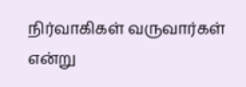நிர்வாகிகள் வருவார்கள் என்று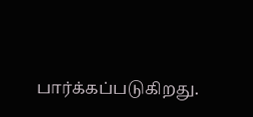பார்க்கப்படுகிறது.